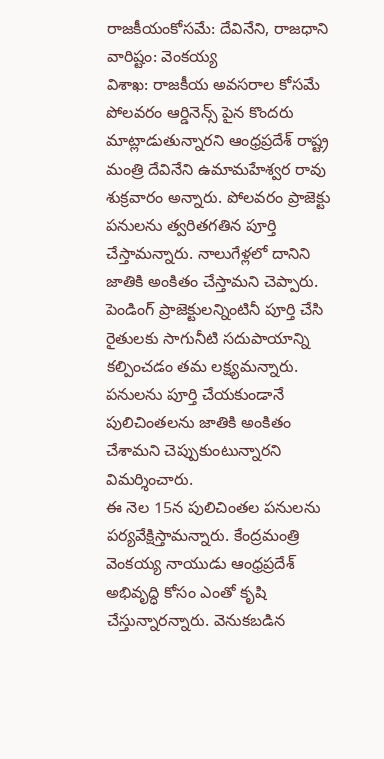రాజకీయంకోసమే: దేవినేని, రాజధాని వారిష్టం: వెంకయ్య
విశాఖ: రాజకీయ అవసరాల కోసమే పోలవరం ఆర్డినెన్స్ పైన కొందరు మాట్లాడుతున్నారని ఆంధ్రప్రదేశ్ రాష్ట్ర మంత్రి దేవినేని ఉమామహేశ్వర రావు శుక్రవారం అన్నారు. పోలవరం ప్రాజెక్టు పనులను త్వరితగతిన పూర్తి చేస్తామన్నారు. నాలుగేళ్లలో దానిని జాతికి అంకితం చేస్తామని చెప్పారు. పెండింగ్ ప్రాజెక్టులన్నింటినీ పూర్తి చేసి రైతులకు సాగునీటి సదుపాయాన్ని కల్పించడం తమ లక్ష్యమన్నారు. పనులను పూర్తి చేయకుండానే పులిచింతలను జాతికి అంకితం చేశామని చెప్పుకుంటున్నారని విమర్శించారు.
ఈ నెల 15న పులిచింతల పనులను పర్యవేక్షిస్తామన్నారు. కేంద్రమంత్రి వెంకయ్య నాయుడు ఆంధ్రప్రదేశ్ అభివృద్ధి కోసం ఎంతో కృషి చేస్తున్నారన్నారు. వెనుకబడిన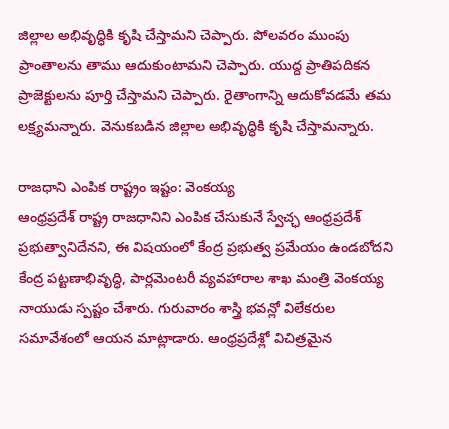జిల్లాల అభివృద్ధికి కృషి చేస్తామని చెప్పారు. పోలవరం ముంపు ప్రాంతాలను తాము ఆదుకుంటామని చెప్పారు. యుద్ద ప్రాతిపదికన ప్రాజెక్టులను పూర్తి చేస్తామని చెప్పారు. రైతాంగాన్ని ఆదుకోవడమే తమ లక్ష్యమన్నారు. వెనుకబడిన జిల్లాల అభివృద్ధికి కృషి చేస్తామన్నారు.

రాజధాని ఎంపిక రాష్ట్రం ఇష్టం: వెంకయ్య
ఆంధ్రప్రదేశ్ రాష్ట్ర రాజధానిని ఎంపిక చేసుకునే స్వేచ్ఛ ఆంధ్రప్రదేశ్ ప్రభుత్వానిదేనని, ఈ విషయంలో కేంద్ర ప్రభుత్వ ప్రమేయం ఉండబోదని కేంద్ర పట్టణాభివృద్ధి, పార్లమెంటరీ వ్యవహారాల శాఖ మంత్రి వెంకయ్య నాయుడు స్పష్టం చేశారు. గురువారం శాస్త్రి భవన్లో విలేకరుల సమావేశంలో ఆయన మాట్లాడారు. ఆంధ్రప్రదేశ్లో విచిత్రమైన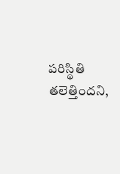పరిస్థితి తలెత్తిందని,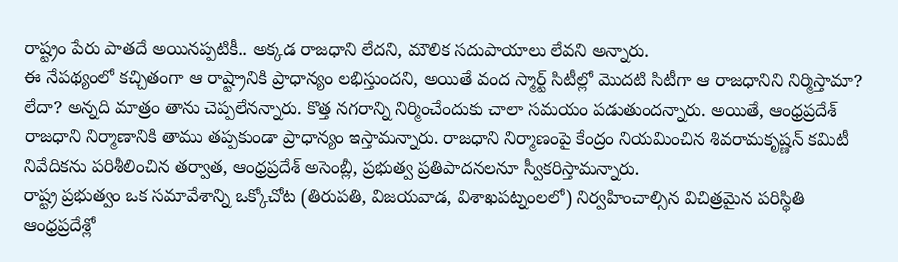రాష్ట్రం పేరు పాతదే అయినప్పటికీ.. అక్కడ రాజధాని లేదని, మౌలిక సదుపాయాలు లేవని అన్నారు.
ఈ నేపథ్యంలో కచ్చితంగా ఆ రాష్ట్రానికి ప్రాధాన్యం లభిస్తుందని, అయితే వంద స్మార్ట్ సిటీల్లో మొదటి సిటీగా ఆ రాజధానిని నిర్మిస్తామా? లేదా? అన్నది మాత్రం తాను చెప్పలేనన్నారు. కొత్త నగరాన్ని నిర్మించేందుకు చాలా సమయం పడుతుందన్నారు. అయితే, ఆంధ్రప్రదేశ్ రాజధాని నిర్మాణానికి తాము తప్పకుండా ప్రాధాన్యం ఇస్తామన్నారు. రాజధాని నిర్మాణంపై కేంద్రం నియమించిన శివరామకృష్ణన్ కమిటీ నివేదికను పరిశీలించిన తర్వాత, ఆంధ్రప్రదేశ్ అసెంబ్లీ, ప్రభుత్వ ప్రతిపాదనలనూ స్వీకరిస్తామన్నారు.
రాష్ట్ర ప్రభుత్వం ఒక సమావేశాన్ని ఒక్కోచోట (తిరుపతి, విజయవాడ, విశాఖపట్నంలలో) నిర్వహించాల్సిన విచిత్రమైన పరిస్థితి ఆంధ్రప్రదేశ్లో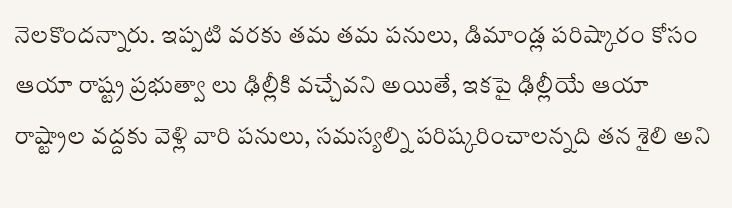నెలకొందన్నారు. ఇప్పటి వరకు తమ తమ పనులు, డిమాండ్ల పరిష్కారం కోసం ఆయా రాష్ట్ర ప్రభుత్వా లు ఢిల్లీకి వచ్చేవని అయితే, ఇకపై ఢిల్లీయే ఆయా రాష్ట్రాల వద్దకు వెళ్లి వారి పనులు, సమస్యల్ని పరిష్కరించాలన్నది తన శైలి అని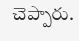చెప్పారు.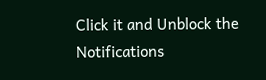Click it and Unblock the Notifications